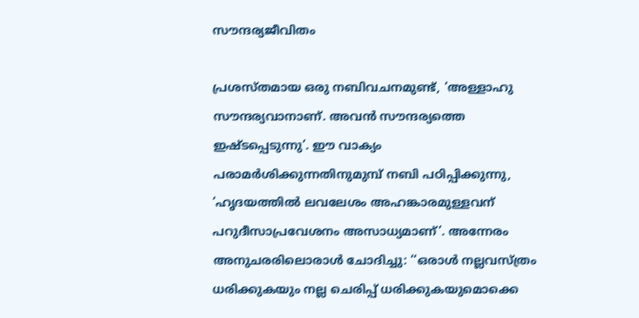സൗന്ദര്യജീവിതം

പ്രശസ്തമായ ഒരു നബിവചനമുണ്ട്, ‘അള്ളാഹു സൗന്ദര്യവാനാണ്. അവൻ സൗന്ദര്യത്തെ ഇഷ്ടപ്പെടുന്നു’. ഈ വാക്യം പരാമർശിക്കുന്നതിനുമുമ്പ് നബി പഠിപ്പിക്കുന്നു, ‘ഹൃദയത്തിൽ ലവലേശം അഹങ്കാരമുള്ളവന് പറുദീസാപ്രവേശനം അസാധ്യമാണ്’. അന്നേരം അനുചരരിലൊരാൾ ചോദിച്ചു: ‘‘ഒരാൾ നല്ലവസ്ത്രം ധരിക്കുകയും നല്ല ചെരിപ്പ് ധരിക്കുകയുമൊക്കെ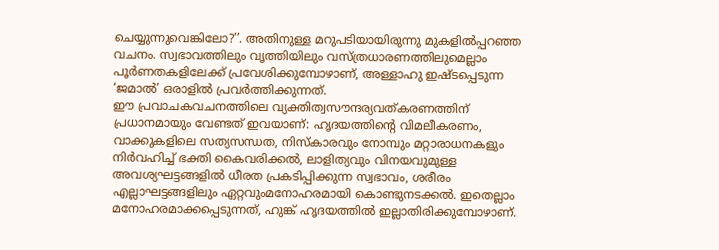ചെയ്യുന്നുവെങ്കിലോ?’’. അതിനുള്ള മറുപടിയായിരുന്നു മുകളിൽപ്പറഞ്ഞ വചനം. സ്വഭാവത്തിലും വൃത്തിയിലും വസ്ത്രധാരണത്തിലുമെല്ലാം പൂർണതകളിലേക്ക് പ്രവേശിക്കുമ്പോഴാണ്, അള്ളാഹു ഇഷ്ടപ്പെടുന്ന ‘ജമാൽ’ ഒരാളിൽ പ്രവർത്തിക്കുന്നത്.
ഈ പ്രവാചകവചനത്തിലെ വ്യക്തിത്വസൗന്ദര്യവത്കരണത്തിന് പ്രധാനമായും വേണ്ടത് ഇവയാണ്: ഹൃദയത്തിന്റെ വിമലീകരണം, വാക്കുകളിലെ സത്യസന്ധത, നിസ്കാരവും നോമ്പും മറ്റാരാധനകളും നിർവഹിച്ച് ഭക്തി കൈവരിക്കൽ, ലാളിത്യവും വിനയവുമുള്ള അവശ്യഘട്ടങ്ങളിൽ ധീരത പ്രകടിപ്പിക്കുന്ന സ്വഭാവം, ശരീരം എല്ലാഘട്ടങ്ങളിലും ഏറ്റവുംമനോഹരമായി കൊണ്ടുനടക്കൽ. ഇതെല്ലാം മനോഹരമാക്കപ്പെടുന്നത്, ഹുങ്ക് ഹൃദയത്തിൽ ഇല്ലാതിരിക്കുമ്പോഴാണ്.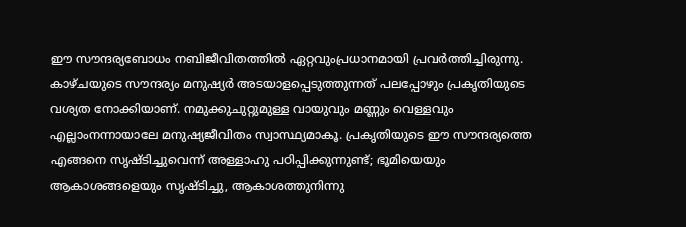ഈ സൗന്ദര്യബോധം നബിജീവിതത്തിൽ ഏറ്റവുംപ്രധാനമായി പ്രവർത്തിച്ചിരുന്നു. കാഴ്ചയുടെ സൗന്ദര്യം മനുഷ്യർ അടയാളപ്പെടുത്തുന്നത് പലപ്പോഴും പ്രകൃതിയുടെ വശ്യത നോക്കിയാണ്. നമുക്കുചുറ്റുമുള്ള വായുവും മണ്ണും വെള്ളവും എല്ലാംനന്നായാലേ മനുഷ്യജീവിതം സ്വാസ്ഥ്യമാകൂ. പ്രകൃതിയുടെ ഈ സൗന്ദര്യത്തെ എങ്ങനെ സൃഷ്ടിച്ചുവെന്ന് അള്ളാഹു പഠിപ്പിക്കുന്നുണ്ട്; ഭൂമിയെയും ആകാശങ്ങളെയും സൃഷ്ടിച്ചു, ആകാശത്തുനിന്നു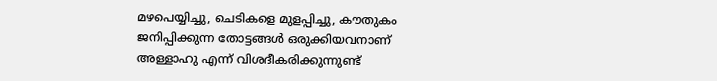മഴപെയ്യിച്ചു, ചെടികളെ മുളപ്പിച്ചു, കൗതുകം ജനിപ്പിക്കുന്ന തോട്ടങ്ങൾ ഒരുക്കിയവനാണ് അള്ളാഹു എന്ന് വിശദീകരിക്കുന്നുണ്ട്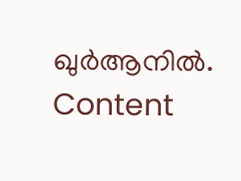ഖുർആനിൽ.
Content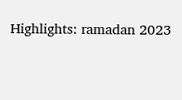Highlights: ramadan 2023